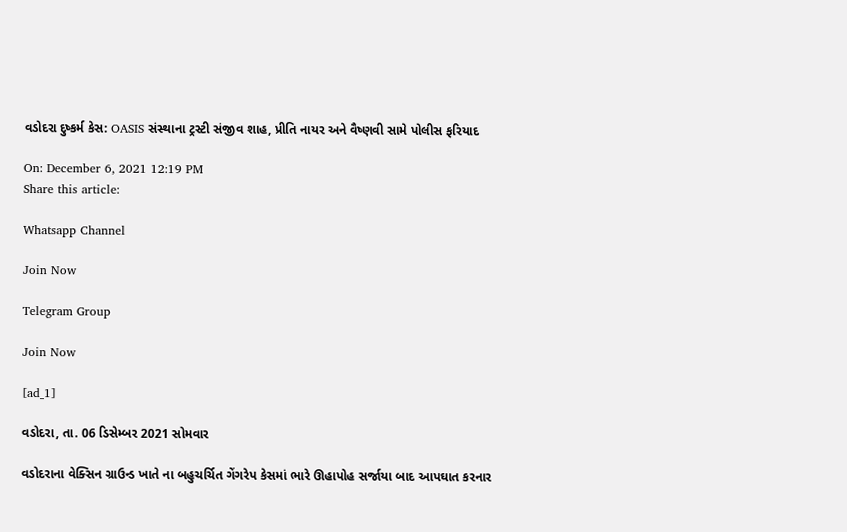વડોદરા દુષ્કર્મ કેસ: OASIS સંસ્થાના ટ્રસ્ટી સંજીવ શાહ, પ્રીતિ નાયર અને વૈષ્ણવી સામે પોલીસ ફરિયાદ

On: December 6, 2021 12:19 PM
Share this article:

Whatsapp Channel

Join Now

Telegram Group

Join Now

[ad_1]

વડોદરા, તા. 06 ડિસેમ્બર 2021 સોમવાર

વડોદરાના વેક્સિન ગ્રાઉન્ડ ખાતે ના બહુચર્ચિત ગેંગરેપ કેસમાં ભારે ઊહાપોહ સર્જાયા બાદ આપઘાત કરનાર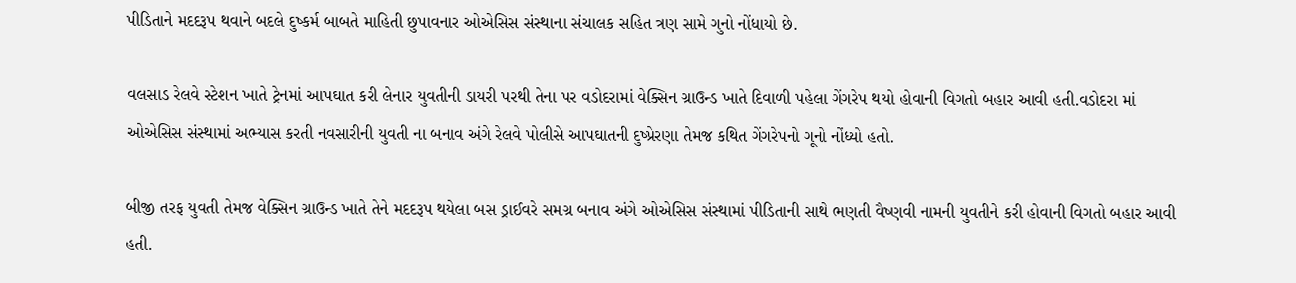પીડિતાને મદદરૂપ થવાને બદલે દુષ્કર્મ બાબતે માહિતી છુપાવનાર ઓએસિસ સંસ્થાના સંચાલક સહિત ત્રણ સામે ગુનો નોંધાયો છે.

વલસાડ રેલવે સ્ટેશન ખાતે ટ્રેનમાં આપઘાત કરી લેનાર યુવતીની ડાયરી પરથી તેના પર વડોદરામાં વેક્સિન ગ્રાઉન્ડ ખાતે દિવાળી પહેલા ગેંગરેપ થયો હોવાની વિગતો બહાર આવી હતી.વડોદરા માં ઓએસિસ સંસ્થામાં અભ્યાસ કરતી નવસારીની યુવતી ના બનાવ અંગે રેલવે પોલીસે આપઘાતની દુષ્પ્રેરણા તેમજ કથિત ગેંગરેપનો ગૂનો નોંધ્યો હતો.

બીજી તરફ યુવતી તેમજ વેક્સિન ગ્રાઉન્ડ ખાતે તેને મદદરૂપ થયેલા બસ ડ્રાઈવરે સમગ્ર બનાવ અંગે ઓએસિસ સંસ્થામાં પીડિતાની સાથે ભણતી વૈષ્ણવી નામની યુવતીને કરી હોવાની વિગતો બહાર આવી હતી.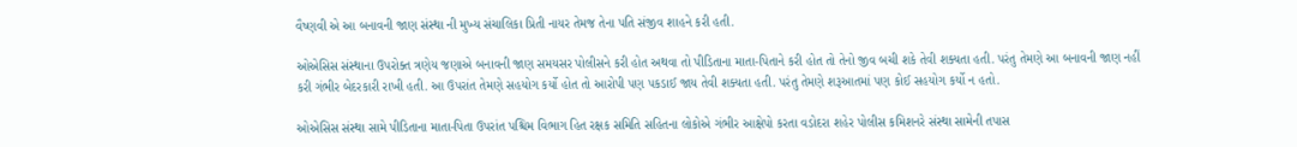વૈષ્ણવી એ આ બનાવની જાણ સંસ્થા ની મુખ્ય સંચાલિકા પ્રિતી નાયર તેમજ તેના પતિ સંજીવ શાહને કરી હતી.

ઓએસિસ સંસ્થાના ઉપરોક્ત ત્રણેય જણાએ બનાવની જાણ સમયસર પોલીસને કરી હોત અથવા તો પીડિતાના માતા-પિતાને કરી હોત તો તેનો જીવ બચી શકે તેવી શક્યતા હતી. પરંતુ તેમણે આ બનાવની જાણ નહીં કરી ગંભીર બેદરકારી રાખી હતી. આ ઉપરાંત તેમણે સહયોગ કર્યો હોત તો આરોપી પણ પકડાઈ જાય તેવી શક્યતા હતી. પરંતુ તેમણે શરૂઆતમાં પણ કોઈ સહયોગ કર્યો ન હતો.

ઓએસિસ સંસ્થા સામે પીડિતાના માતા-પિતા ઉપરાંત પશ્ચિમ વિભાગ હિત રક્ષક સમિતિ સહિતના લોકોએ ગંભીર આક્ષેપો કરતા વડોદરા શહેર પોલીસ કમિશનરે સંસ્થા સામેની તપાસ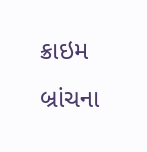ક્રાઇમ બ્રાંચના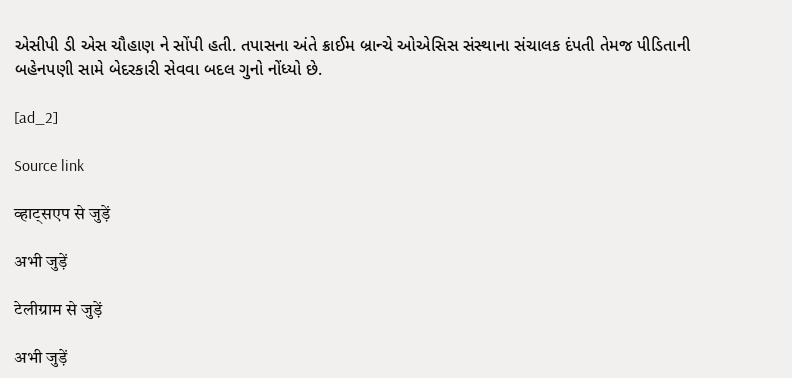એસીપી ડી એસ ચૌહાણ ને સોંપી હતી. તપાસના અંતે ક્રાઈમ બ્રાન્ચે ઓએસિસ સંસ્થાના સંચાલક દંપતી તેમજ પીડિતાની બહેનપણી સામે બેદરકારી સેવવા બદલ ગુનો નોંધ્યો છે.

[ad_2]

Source link

व्हाट्सएप से जुड़ें

अभी जुड़ें

टेलीग्राम से जुड़ें

अभी जुड़ें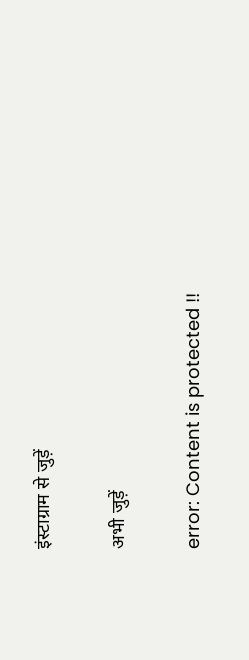इंस्टाग्राम से जुड़ें

अभी जुड़ें

error: Content is protected !!